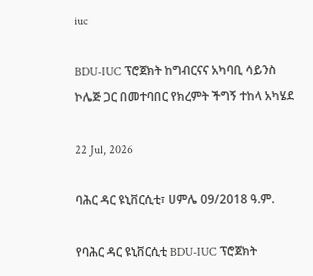iuc

BDU-IUC ፕሮጀክት ከግብርናና አካባቢ ሳይንስ ኮሌጅ ጋር በመተባበር የክረምት ችግኝ ተከላ አካሄደ

22 Jul, 2026

ባሕር ዳር ዩኒቨርሲቲ፣ ሀምሌ 09/2018 ዓ.ም.

የባሕር ዳር ዩኒቨርሲቲ BDU-IUC ፕሮጀክት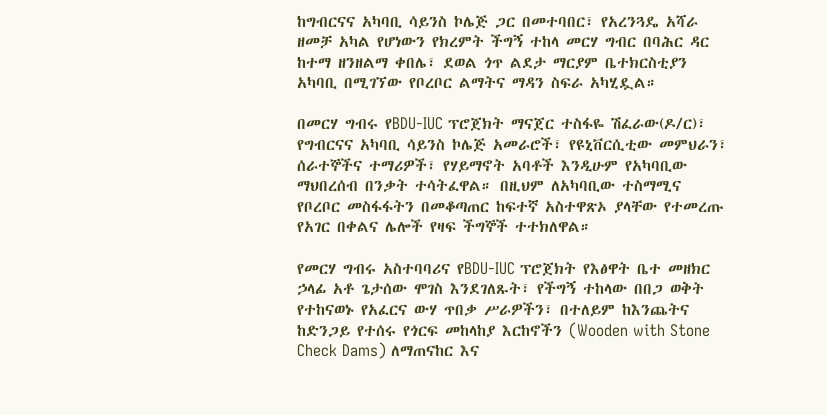ከግብርናና አካባቢ ሳይንስ ኮሌጅ ጋር በመተባበር፣ የአረንጓዴ አሻራ ዘመቻ አካል የሆነውን የክረምት ችግኝ ተከላ መርሃ ግብር በባሕር ዳር ከተማ ዘንዘልማ ቀበሌ፣ ደወል ጎጥ ልደታ ማርያም ቤተክርስቲያን አካባቢ በሚገኘው የቦረቦር ልማትና ማዳን ስፍራ አካሂዷል።

በመርሃ ግብሩ የBDU-IUC ፕሮጀክት ማናጀር ተስፋዬ ሽፈራው(ዶ/ር)፣ የግብርናና አካባቢ ሳይንስ ኮሌጅ አመራሮች፣ የዩኒቨርሲቲው መምህራን፣ ሰራተኞችና ተማሪዎች፣ የሃይማኖት አባቶች እንዲሁም የአካባቢው ማህበረሰብ በንቃት ተሳትፈዋል። በዚህም ለአካባቢው ተስማሚና የቦረቦር መስፋፋትን በመቆጣጠር ከፍተኛ አስተዋጽኦ ያላቸው የተመረጡ የአገር በቀልና ሌሎች የዛፍ ችግኞች ተተክለዋል።

የመርሃ ግብሩ አስተባባሪና የBDU-IUC ፕሮጀክት የእፅዋት ቤተ መዘክር ኃላፊ አቶ ጌታሰው ሞገስ እንደገለጹት፣ የችግኝ ተከላው በበጋ ወቅት የተከናወኑ የአፈርና ውሃ ጥበቃ ሥራዎችን፣ በተለይም ከእንጨትና ከድንጋይ የተሰሩ የጎርፍ መከላከያ እርከኖችን (Wooden with Stone Check Dams) ለማጠናከር እና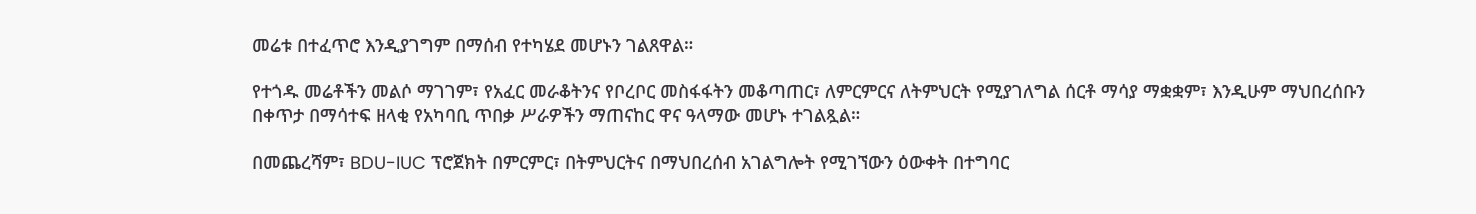መሬቱ በተፈጥሮ እንዲያገግም በማሰብ የተካሄደ መሆኑን ገልጸዋል።

የተጎዱ መሬቶችን መልሶ ማገገም፣ የአፈር መራቆትንና የቦረቦር መስፋፋትን መቆጣጠር፣ ለምርምርና ለትምህርት የሚያገለግል ሰርቶ ማሳያ ማቋቋም፣ እንዲሁም ማህበረሰቡን በቀጥታ በማሳተፍ ዘላቂ የአካባቢ ጥበቃ ሥራዎችን ማጠናከር ዋና ዓላማው መሆኑ ተገልጿል።

በመጨረሻም፣ BDU-IUC ፕሮጀክት በምርምር፣ በትምህርትና በማህበረሰብ አገልግሎት የሚገኘውን ዕውቀት በተግባር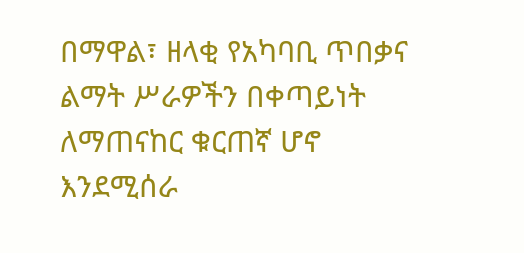በማዋል፣ ዘላቂ የአካባቢ ጥበቃና ልማት ሥራዎችን በቀጣይነት ለማጠናከር ቁርጠኛ ሆኖ እንደሚሰራ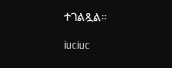ተገልጿል።

iuciuc